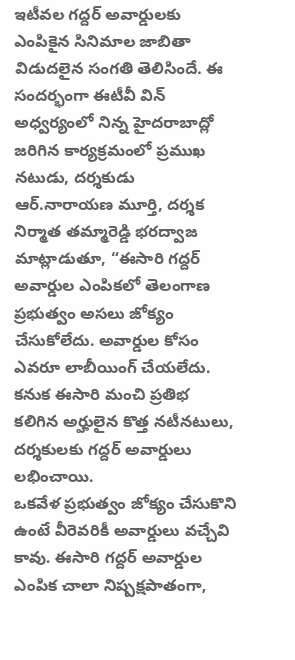ఇటీవల గద్దర్ అవార్డులకు ఎంపికైన సినిమాల జాబితా విడుదలైన సంగతి తెలిసిందే. ఈ సందర్భంగా ఈటీవీ విన్ అధ్వర్యంలో నిన్న హైదరాబాద్లో జరిగిన కార్యక్రమంలో ప్రముఖ నటుడు, దర్శకుడు ఆర్.నారాయణ మూర్తి, దర్శక నిర్మాత తమ్మారెడ్డి భరద్వాజ మాట్లాడుతూ, “ఈసారి గద్దర్ అవార్డుల ఎంపికలో తెలంగాణ ప్రభుత్వం అసలు జోక్యం చేసుకోలేదు. అవార్డుల కోసం ఎవరూ లాబీయింగ్ చేయలేదు. కనుక ఈసారి మంచి ప్రతిభ కలిగిన అర్హులైన కొత్త నటీనటులు, దర్శకులకు గద్దర్ అవార్డులు లభించాయి.
ఒకవేళ ప్రభుత్వం జోక్యం చేసుకొని ఉంటే వీరెవరికీ అవార్డులు వచ్చేవి కావు. ఈసారి గద్దర్ అవార్డుల ఎంపిక చాలా నిష్పక్షపాతంగా,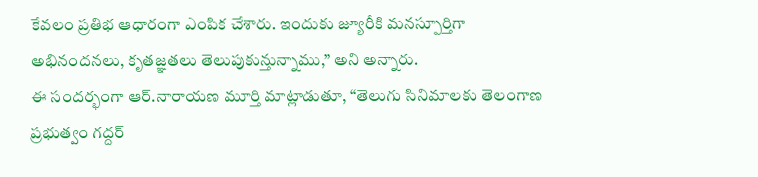కేవలం ప్రతిభ ఆధారంగా ఎంపిక చేశారు. ఇందుకు జ్యూరీకి మనస్పూర్తిగా అభినందనలు, కృతజ్ఞతలు తెలుపుకున్తున్నాము,” అని అన్నారు.
ఈ సందర్భంగా ఆర్.నారాయణ మూర్తి మాట్లాడుతూ, “తెలుగు సినిమాలకు తెలంగాణ ప్రభుత్వం గద్దర్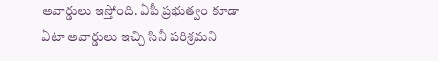అవార్డులు ఇస్తోంది. ఏపీ ప్రభుత్వం కూడా ఏటా అవార్డులు ఇచ్చి సినీ పరిశ్రమని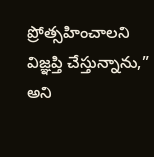ప్రోత్సహించాలని విజ్ఞప్తి చేస్తున్నాను,” అని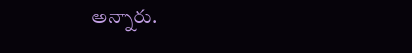అన్నారు.